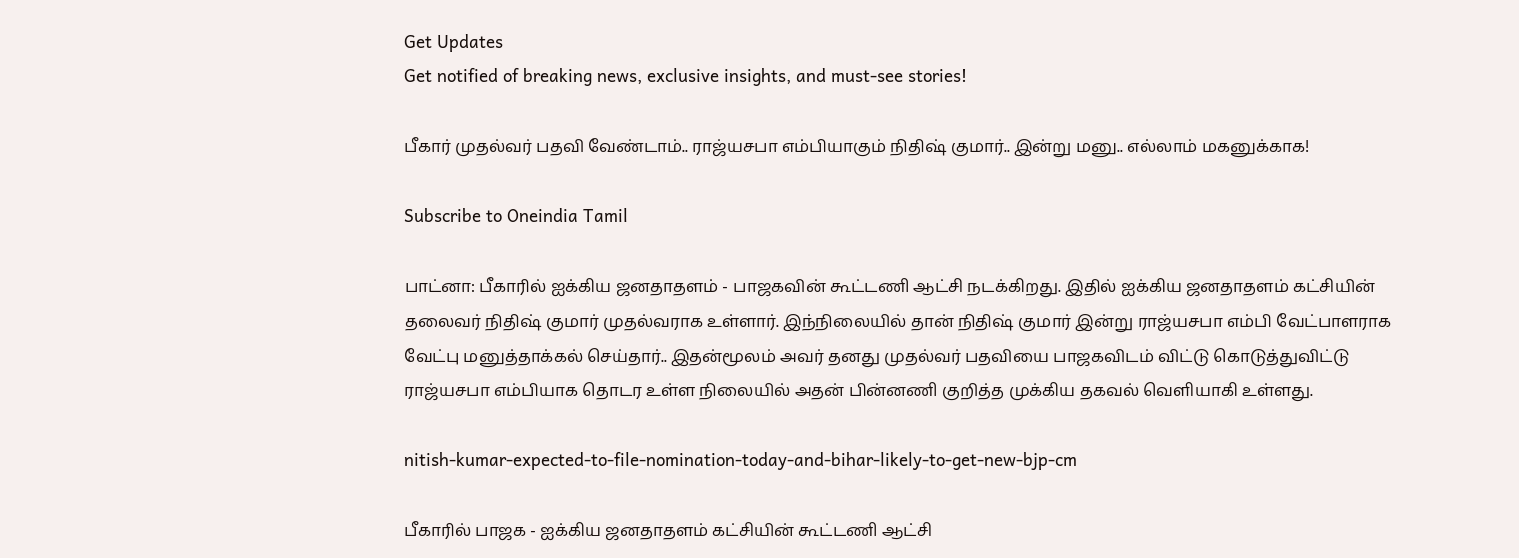Get Updates
Get notified of breaking news, exclusive insights, and must-see stories!

பீகார் முதல்வர் பதவி வேண்டாம்.. ராஜ்யசபா எம்பியாகும் நிதிஷ் குமார்.. இன்று மனு.. எல்லாம் மகனுக்காக!

Subscribe to Oneindia Tamil

பாட்னா: பீகாரில் ஐக்கிய ஜனதாதளம் - பாஜகவின் கூட்டணி ஆட்சி நடக்கிறது. இதில் ஐக்கிய ஜனதாதளம் கட்சியின் தலைவர் நிதிஷ் குமார் முதல்வராக உள்ளார். இந்நிலையில் தான் நிதிஷ் குமார் இன்று ராஜ்யசபா எம்பி வேட்பாளராக வேட்பு மனுத்தாக்கல் செய்தார்.. இதன்மூலம் அவர் தனது முதல்வர் பதவியை பாஜகவிடம் விட்டு கொடுத்துவிட்டு ராஜ்யசபா எம்பியாக தொடர உள்ள நிலையில் அதன் பின்னணி குறித்த முக்கிய தகவல் வெளியாகி உள்ளது.

nitish-kumar-expected-to-file-nomination-today-and-bihar-likely-to-get-new-bjp-cm

பீகாரில் பாஜக - ஐக்கிய ஜனதாதளம் கட்சியின் கூட்டணி ஆட்சி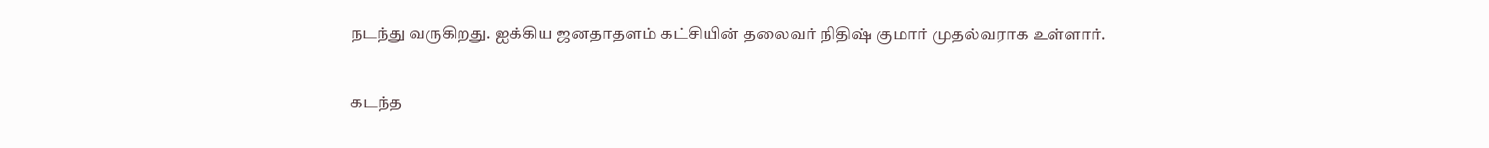நடந்து வருகிறது. ஐக்கிய ஜனதாதளம் கட்சியின் தலைவர் நிதிஷ் குமார் முதல்வராக உள்ளார்.

கடந்த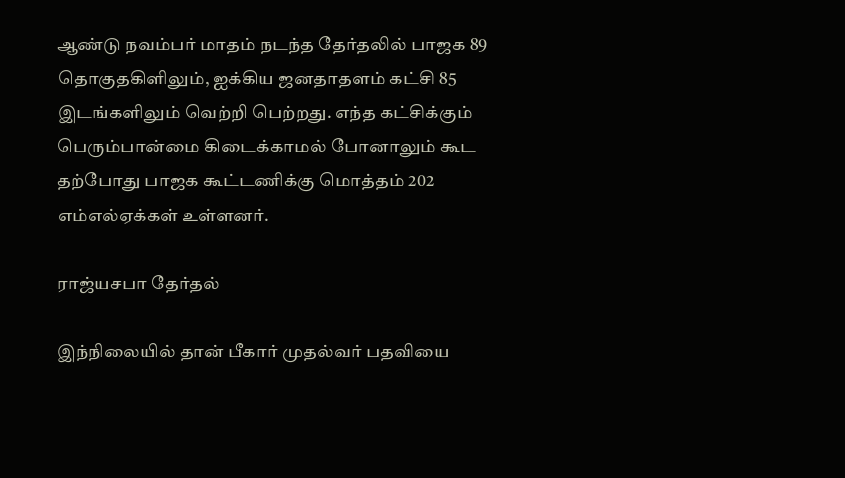ஆண்டு நவம்பர் மாதம் நடந்த தேர்தலில் பாஜக 89 தொகுதகிளிலும், ஐக்கிய ஜனதாதளம் கட்சி 85 இடங்களிலும் வெற்றி பெற்றது. எந்த கட்சிக்கும் பெரும்பான்மை கிடைக்காமல் போனாலும் கூட தற்போது பாஜக கூட்டணிக்கு மொத்தம் 202 எம்எல்ஏக்கள் உள்ளனர்.

ராஜ்யசபா தேர்தல்

இந்நிலையில் தான் பீகார் முதல்வர் பதவியை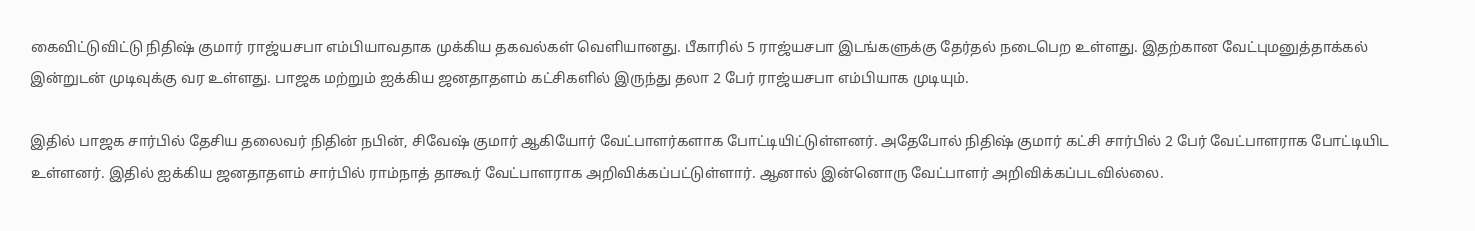கைவிட்டுவிட்டு நிதிஷ் குமார் ராஜ்யசபா எம்பியாவதாக முக்கிய தகவல்கள் வெளியானது. பீகாரில் 5 ராஜ்யசபா இடங்களுக்கு தேர்தல் நடைபெற உள்ளது. இதற்கான வேட்புமனுத்தாக்கல் இன்றுடன் முடிவுக்கு வர உள்ளது. பாஜக மற்றும் ஐக்கிய ஜனதாதளம் கட்சிகளில் இருந்து தலா 2 பேர் ராஜ்யசபா எம்பியாக முடியும்.

இதில் பாஜக சார்பில் தேசிய தலைவர் நிதின் நபின், சிவேஷ் குமார் ஆகியோர் வேட்பாளர்களாக போட்டியிட்டுள்ளனர். அதேபோல் நிதிஷ் குமார் கட்சி சார்பில் 2 பேர் வேட்பாளராக போட்டியிட உள்ளனர். இதில் ஐக்கிய ஜனதாதளம் சார்பில் ராம்நாத் தாகூர் வேட்பாளராக அறிவிக்கப்பட்டுள்ளார். ஆனால் இன்னொரு வேட்பாளர் அறிவிக்கப்படவில்லை.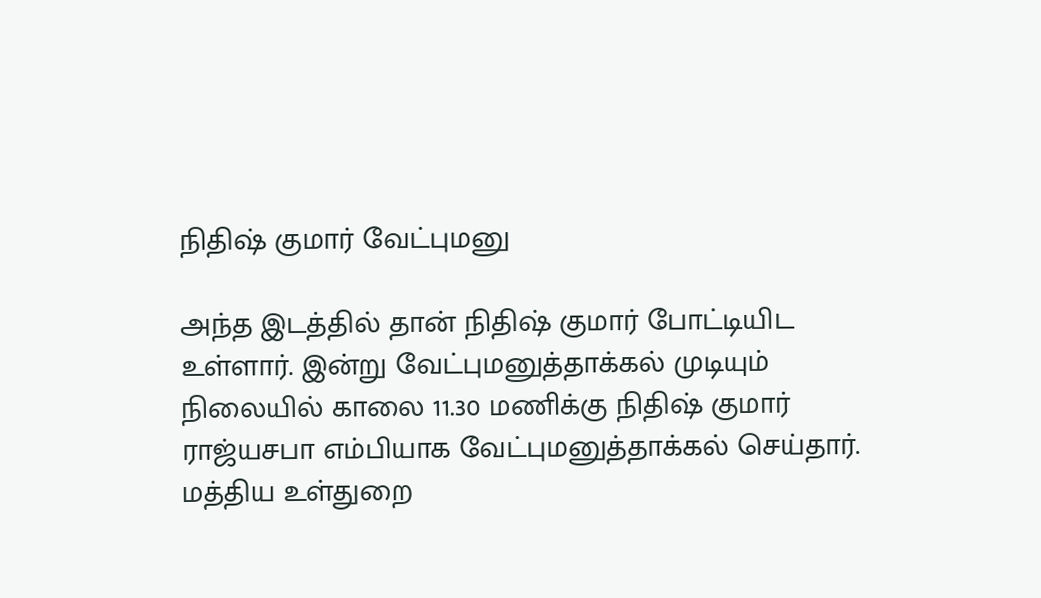நிதிஷ் குமார் வேட்புமனு

அந்த இடத்தில் தான் நிதிஷ் குமார் போட்டியிட உள்ளார். இன்று வேட்புமனுத்தாக்கல் முடியும் நிலையில் காலை 11.30 மணிக்கு நிதிஷ் குமார் ராஜ்யசபா எம்பியாக வேட்புமனுத்தாக்கல் செய்தார். மத்திய உள்துறை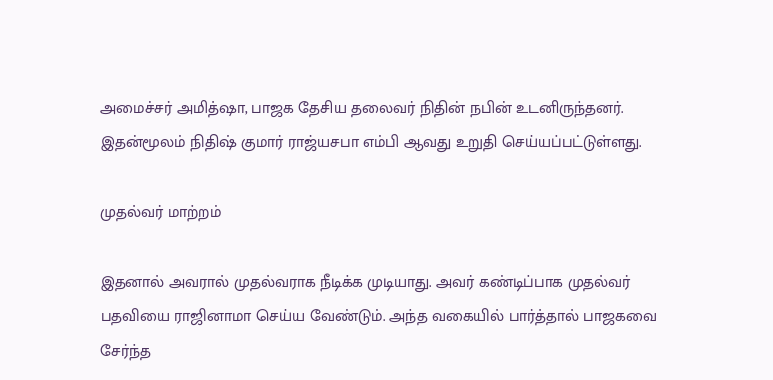அமைச்சர் அமித்ஷா, பாஜக தேசிய தலைவர் நிதின் நபின் உடனிருந்தனர். இதன்மூலம் நிதிஷ் குமார் ராஜ்யசபா எம்பி ஆவது உறுதி செய்யப்பட்டுள்ளது.

முதல்வர் மாற்றம்

இதனால் அவரால் முதல்வராக நீடிக்க முடியாது. அவர் கண்டிப்பாக முதல்வர் பதவியை ராஜினாமா செய்ய வேண்டும். அந்த வகையில் பார்த்தால் பாஜகவை சேர்ந்த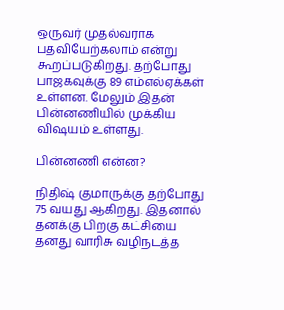ஒருவர் முதல்வராக பதவியேற்கலாம் என்று கூறப்படுகிறது. தற்போது பாஜகவுக்கு 89 எம்எல்ஏக்கள் உள்ளன. மேலும் இதன் பின்னணியில் முக்கிய விஷயம் உள்ளது.

பின்னணி என்ன?

நிதிஷ் குமாருக்கு தற்போது 75 வயது ஆகிறது. இதனால் தனக்கு பிறகு கட்சியை தனது வாரிசு வழிநடத்த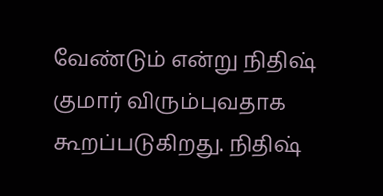வேண்டும் என்று நிதிஷ் குமார் விரும்புவதாக கூறப்படுகிறது. நிதிஷ்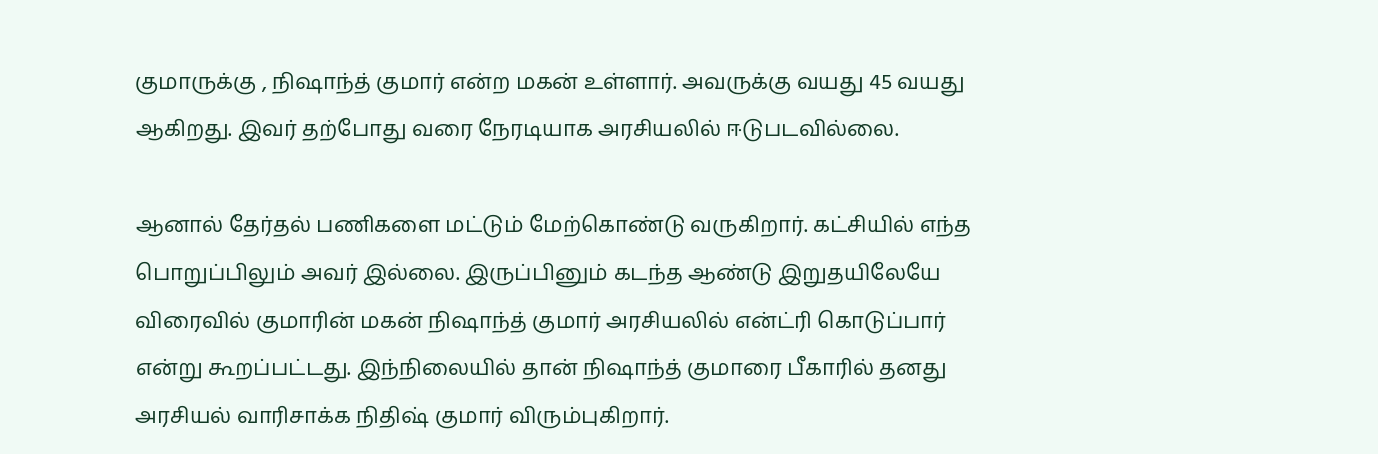குமாருக்கு , நிஷாந்த் குமார் என்ற மகன் உள்ளார். அவருக்கு வயது 45 வயது ஆகிறது. இவர் தற்போது வரை நேரடியாக அரசியலில் ஈடுபடவில்லை.

ஆனால் தேர்தல் பணிகளை மட்டும் மேற்கொண்டு வருகிறார். கட்சியில் எந்த பொறுப்பிலும் அவர் இல்லை. இருப்பினும் கடந்த ஆண்டு இறுதயிலேயே விரைவில் குமாரின் மகன் நிஷாந்த் குமார் அரசியலில் என்ட்ரி கொடுப்பார் என்று கூறப்பட்டது. இந்நிலையில் தான் நிஷாந்த் குமாரை பீகாரில் தனது அரசியல் வாரிசாக்க நிதிஷ் குமார் விரும்புகிறார்.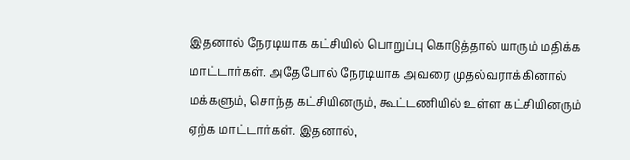இதனால் நேரடியாக கட்சியில் பொறுப்பு கொடுத்தால் யாரும் மதிக்க மாட்டார்கள். அதேபோல் நேரடியாக அவரை முதல்வராக்கினால் மக்களும், சொந்த கட்சியினரும், கூட்டணியில் உள்ள கட்சியினரும் ஏற்க மாட்டார்கள். இதனால்,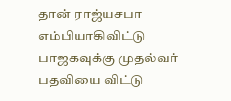தான் ராஜ்யசபா எம்பியாகிவிட்டு பாஜகவுக்கு முதல்வர் பதவியை விட்டு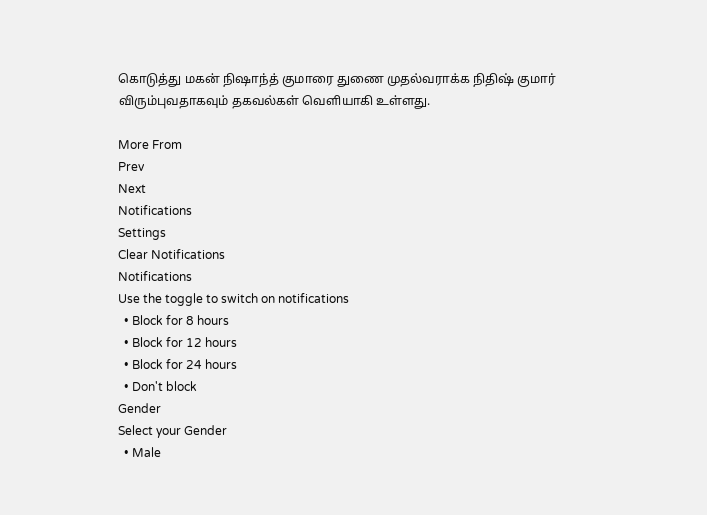கொடுத்து மகன் நிஷாந்த் குமாரை துணை முதல்வராக்க நிதிஷ் குமார் விரும்புவதாகவும் தகவல்கள் வெளியாகி உள்ளது.

More From
Prev
Next
Notifications
Settings
Clear Notifications
Notifications
Use the toggle to switch on notifications
  • Block for 8 hours
  • Block for 12 hours
  • Block for 24 hours
  • Don't block
Gender
Select your Gender
  • Male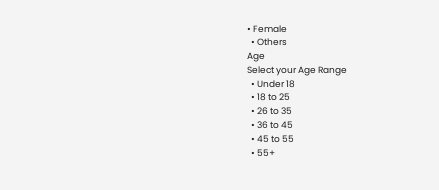• Female
  • Others
Age
Select your Age Range
  • Under 18
  • 18 to 25
  • 26 to 35
  • 36 to 45
  • 45 to 55
  • 55+